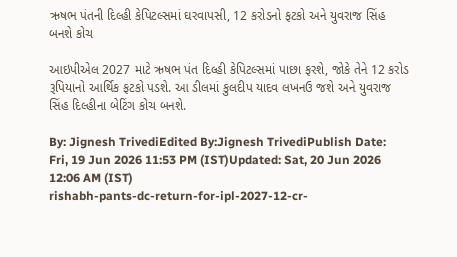ઋષભ પંતની દિલ્હી કેપિટલ્સમાં ઘરવાપસી, 12 કરોડનો ફટકો અને યુવરાજ સિંહ બનશે કોચ

આઇપીએલ 2027 માટે ઋષભ પંત દિલ્હી કેપિટલ્સમાં પાછા ફરશે, જોકે તેને 12 કરોડ રૂપિયાનો આર્થિક ફટકો પડશે. આ ડીલમાં કુલદીપ યાદવ લખનઉ જશે અને યુવરાજ સિંહ દિલ્હીના બેટિંગ કોચ બનશે.

By: Jignesh TrivediEdited By:Jignesh TrivediPublish Date: Fri, 19 Jun 2026 11:53 PM (IST)Updated: Sat, 20 Jun 2026 12:06 AM (IST)
rishabh-pants-dc-return-for-ipl-2027-12-cr-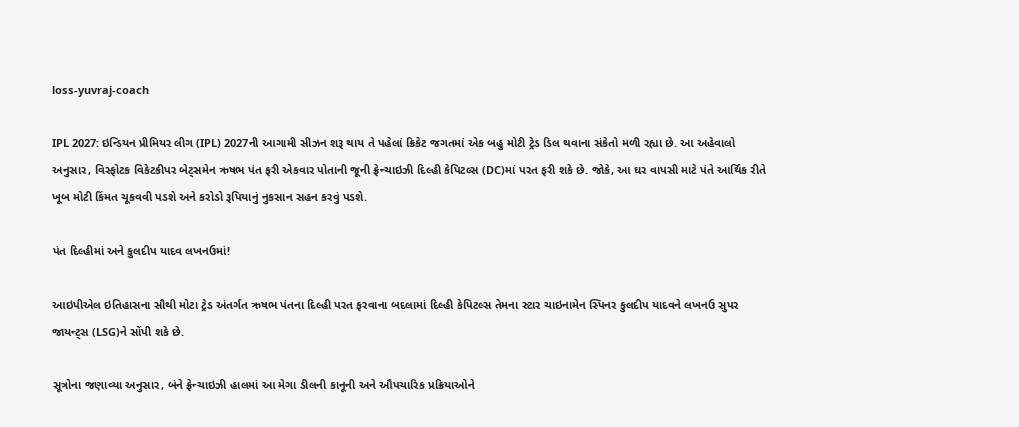loss-yuvraj-coach

IPL 2027: ઇન્ડિયન પ્રીમિયર લીગ (IPL) 2027ની આગામી સીઝન શરૂ થાય તે પહેલાં ક્રિકેટ જગતમાં એક બહુ મોટી ટ્રેડ ડિલ થવાના સંકેતો મળી રહ્યા છે. આ અહેવાલો અનુસાર, વિસ્ફોટક વિકેટકીપર બેટ્સમેન ઋષભ પંત ફરી એકવાર પોતાની જૂની ફ્રેન્ચાઇઝી દિલ્હી કેપિટલ્સ (DC)માં પરત ફરી શકે છે. જોકે, આ ઘર વાપસી માટે પંતે આર્થિક રીતે ખૂબ મોટી કિંમત ચૂકવવી પડશે અને કરોડો રૂપિયાનું નુકસાન સહન કરવું પડશે.

પંત દિલ્હીમાં અને કુલદીપ યાદવ લખનઉમાં!

આઇપીએલ ઇતિહાસના સૌથી મોટા ટ્રેડ અંતર્ગત ઋષભ પંતના દિલ્હી પરત ફરવાના બદલામાં દિલ્હી કેપિટલ્સ તેમના સ્ટાર ચાઇનામેન સ્પિનર કુલદીપ યાદવને લખનઉ સુપર જાયન્ટ્સ (LSG)ને સોંપી શકે છે.

સૂત્રોના જણાવ્યા અનુસાર, બંને ફ્રેન્ચાઇઝી હાલમાં આ મેગા ડીલની કાનૂની અને ઔપચારિક પ્રક્રિયાઓને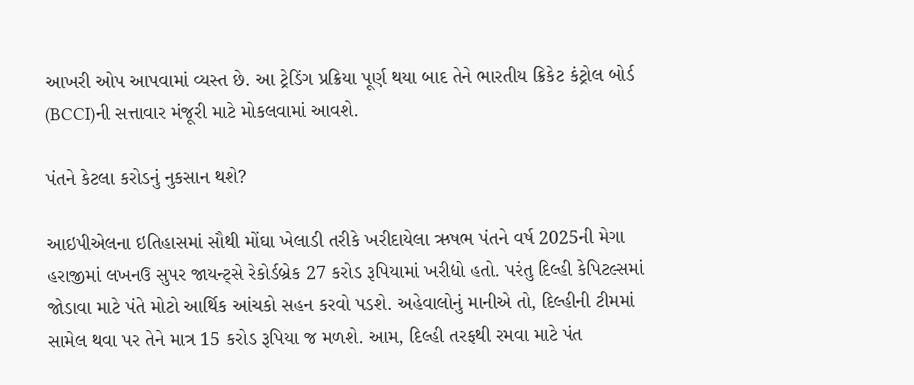આખરી ઓપ આપવામાં વ્યસ્ત છે. આ ટ્રેડિંગ પ્રક્રિયા પૂર્ણ થયા બાદ તેને ભારતીય ક્રિકેટ કંટ્રોલ બોર્ડ (BCCI)ની સત્તાવાર મંજૂરી માટે મોકલવામાં આવશે.

પંતને કેટલા કરોડનું નુકસાન થશે?

આઇપીએલના ઇતિહાસમાં સૌથી મોંઘા ખેલાડી તરીકે ખરીદાયેલા ઋષભ પંતને વર્ષ 2025ની મેગા હરાજીમાં લખનઉ સુપર જાયન્ટ્સે રેકોર્ડબ્રેક 27 કરોડ રૂપિયામાં ખરીદ્યો હતો. પરંતુ દિલ્હી કેપિટલ્સમાં જોડાવા માટે પંતે મોટો આર્થિક આંચકો સહન કરવો પડશે. અહેવાલોનું માનીએ તો, દિલ્હીની ટીમમાં સામેલ થવા પર તેને માત્ર 15 કરોડ રૂપિયા જ મળશે. આમ, દિલ્હી તરફથી રમવા માટે પંત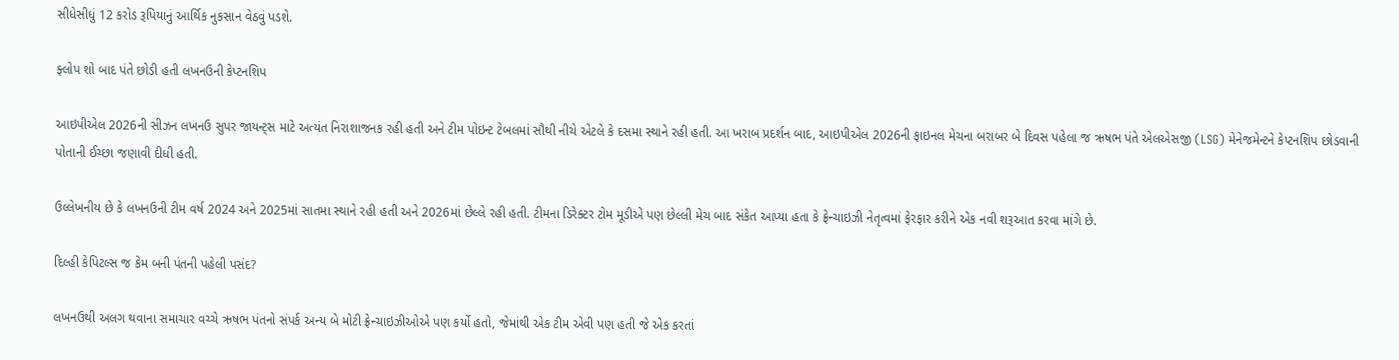સીધેસીધું 12 કરોડ રૂપિયાનું આર્થિક નુકસાન વેઠવું પડશે.

ફ્લોપ શો બાદ પંતે છોડી હતી લખનઉની કેપ્ટનશિપ

આઇપીએલ 2026ની સીઝન લખનઉ સુપર જાયન્ટ્સ માટે અત્યંત નિરાશાજનક રહી હતી અને ટીમ પોઇન્ટ ટેબલમાં સૌથી નીચે એટલે કે દસમા સ્થાને રહી હતી. આ ખરાબ પ્રદર્શન બાદ, આઇપીએલ 2026ની ફાઇનલ મેચના બરાબર બે દિવસ પહેલા જ ઋષભ પંતે એલએસજી (LSG) મેનેજમેન્ટને કેપ્ટનશિપ છોડવાની પોતાની ઈચ્છા જણાવી દીધી હતી.

ઉલ્લેખનીય છે કે લખનઉની ટીમ વર્ષ 2024 અને 2025માં સાતમા સ્થાને રહી હતી અને 2026માં છેલ્લે રહી હતી. ટીમના ડિરેક્ટર ટોમ મૂડીએ પણ છેલ્લી મેચ બાદ સંકેત આપ્યા હતા કે ફ્રેન્ચાઇઝી નેતૃત્વમાં ફેરફાર કરીને એક નવી શરૂઆત કરવા માંગે છે.

દિલ્હી કેપિટલ્સ જ કેમ બની પંતની પહેલી પસંદ?

લખનઉથી અલગ થવાના સમાચાર વચ્ચે ઋષભ પંતનો સંપર્ક અન્ય બે મોટી ફ્રેન્ચાઇઝીઓએ પણ કર્યો હતો, જેમાંથી એક ટીમ એવી પણ હતી જે એક કરતાં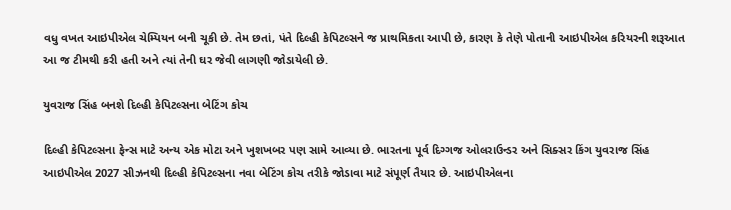વધુ વખત આઇપીએલ ચેમ્પિયન બની ચૂકી છે. તેમ છતાં, પંતે દિલ્હી કેપિટલ્સને જ પ્રાથમિકતા આપી છે, કારણ કે તેણે પોતાની આઇપીએલ કરિયરની શરૂઆત આ જ ટીમથી કરી હતી અને ત્યાં તેની ઘર જેવી લાગણી જોડાયેલી છે.

યુવરાજ સિંહ બનશે દિલ્હી કેપિટલ્સના બેટિંગ કોચ

દિલ્હી કેપિટલ્સના ફેન્સ માટે અન્ય એક મોટા અને ખુશખબર પણ સામે આવ્યા છે. ભારતના પૂર્વ દિગ્ગજ ઓલરાઉન્ડર અને સિક્સર કિંગ યુવરાજ સિંહ આઇપીએલ 2027 સીઝનથી દિલ્હી કેપિટલ્સના નવા બેટિંગ કોચ તરીકે જોડાવા માટે સંપૂર્ણ તૈયાર છે. આઇપીએલના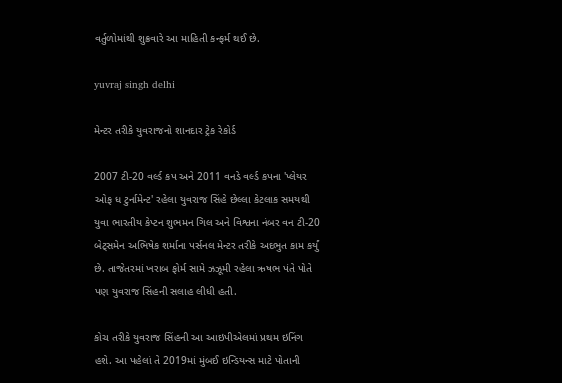વર્તુળોમાંથી શુક્રવારે આ માહિતી કન્ફર્મ થઈ છે.

yuvraj singh delhi

મેન્ટર તરીકે યુવરાજનો શાનદાર ટ્રેક રેકોર્ડ

2007 ટી-20 વર્લ્ડ કપ અને 2011 વનડે વર્લ્ડ કપના 'પ્લેયર ઓફ ધ ટુર્નામેન્ટ' રહેલા યુવરાજ સિંહે છેલ્લા કેટલાક સમયથી યુવા ભારતીય કેપ્ટન શુભમન ગિલ અને વિશ્વના નંબર વન ટી-20 બેટ્સમેન અભિષેક શર્માના પર્સનલ મેન્ટર તરીકે અદભુત કામ કર્યું છે. તાજેતરમાં ખરાબ ફોર્મ સામે ઝઝૂમી રહેલા ઋષભ પંતે પોતે પણ યુવરાજ સિંહની સલાહ લીધી હતી.

કોચ તરીકે યુવરાજ સિંહની આ આઇપીએલમાં પ્રથમ ઇનિંગ હશે. આ પહેલાં તે 2019માં મુંબઈ ઇન્ડિયન્સ માટે પોતાની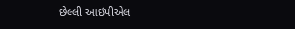છેલ્લી આઇપીએલ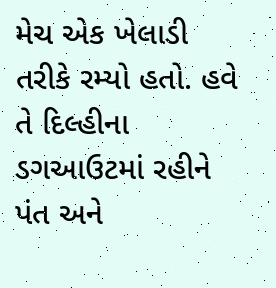મેચ એક ખેલાડી તરીકે રમ્યો હતો. હવે તે દિલ્હીના ડગઆઉટમાં રહીને પંત અને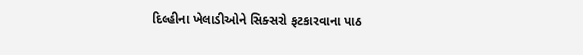દિલ્હીના ખેલાડીઓને સિક્સરો ફટકારવાના પાઠ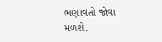ભણાવતો જોવા મળશે.